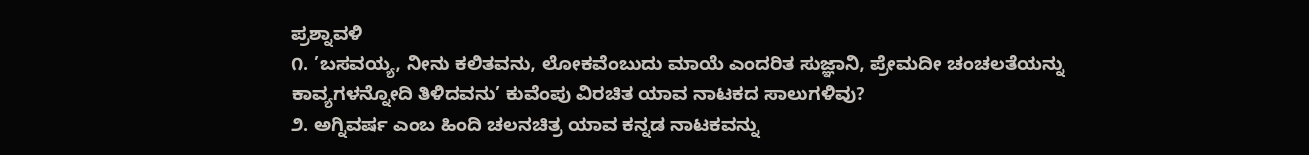ಪ್ರಶ್ನಾವಳಿ
೧. ’ಬಸವಯ್ಯ, ನೀನು ಕಲಿತವನು, ಲೋಕವೆಂಬುದು ಮಾಯೆ ಎಂದರಿತ ಸುಜ್ಞಾನಿ, ಪ್ರೇಮದೀ ಚಂಚಲತೆಯನ್ನು ಕಾವ್ಯಗಳನ್ನೋದಿ ತಿಳಿದವನು’ ಕುವೆಂಪು ವಿರಚಿತ ಯಾವ ನಾಟಕದ ಸಾಲುಗಳಿವು?
೨. ಅಗ್ನಿವರ್ಷ ಎಂಬ ಹಿಂದಿ ಚಲನಚಿತ್ರ ಯಾವ ಕನ್ನಡ ನಾಟಕವನ್ನು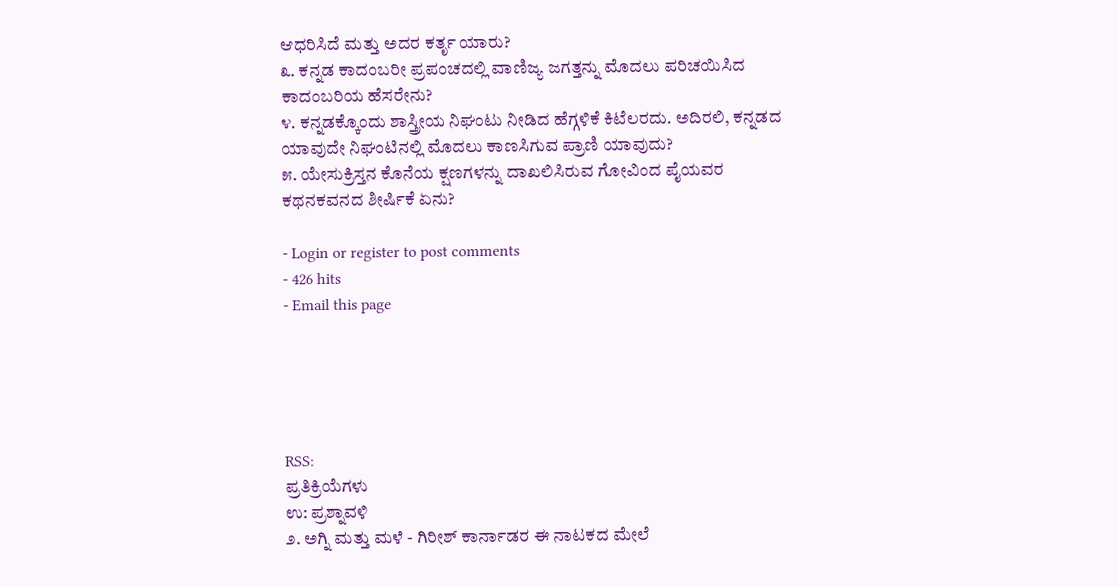ಆಧರಿಸಿದೆ ಮತ್ತು ಅದರ ಕರ್ತೃ ಯಾರು?
೩. ಕನ್ನಡ ಕಾದಂಬರೀ ಪ್ರಪಂಚದಲ್ಲಿ ವಾಣಿಜ್ಯ ಜಗತ್ತನ್ನು ಮೊದಲು ಪರಿಚಯಿಸಿದ ಕಾದಂಬರಿಯ ಹೆಸರೇನು?
೪. ಕನ್ನಡಕ್ಕೊಂದು ಶಾಸ್ತ್ರೀಯ ನಿಘಂಟು ನೀಡಿದ ಹೆಗ್ಗಳಿಕೆ ಕಿಟೆಲರದು. ಅದಿರಲಿ, ಕನ್ನಡದ ಯಾವುದೇ ನಿಘಂಟಿನಲ್ಲಿ ಮೊದಲು ಕಾಣಸಿಗುವ ಪ್ರಾಣಿ ಯಾವುದು?
೫. ಯೇಸುಕ್ರಿಸ್ತನ ಕೊನೆಯ ಕ್ಷಣಗಳನ್ನು ದಾಖಲಿಸಿರುವ ಗೋವಿಂದ ಪೈಯವರ ಕಥನಕವನದ ಶೀರ್ಷಿಕೆ ಏನು?

- Login or register to post comments
- 426 hits
- Email this page





RSS:
ಪ್ರತಿಕ್ರಿಯೆಗಳು
ಉ: ಪ್ರಶ್ನಾವಳಿ
೨. ಅಗ್ನಿ ಮತ್ತು ಮಳೆ - ಗಿರೀಶ್ ಕಾರ್ನಾಡರ ಈ ನಾಟಕದ ಮೇಲೆ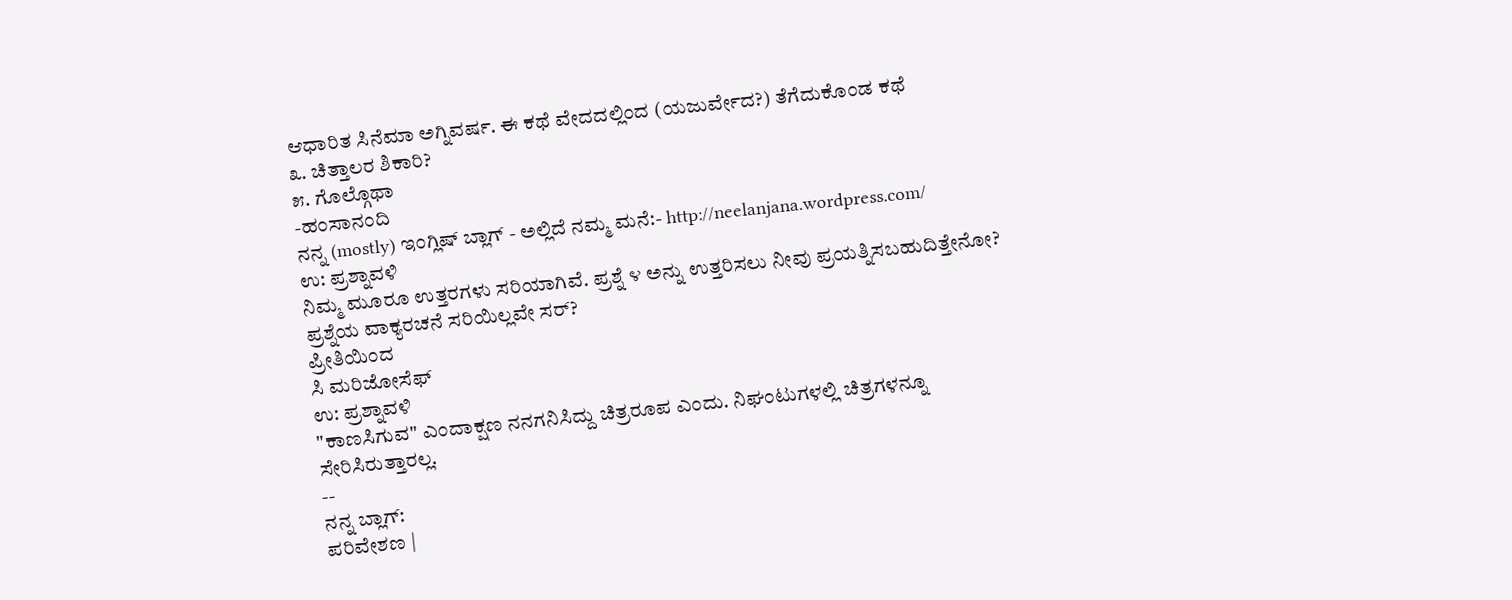ಆಧಾರಿತ ಸಿನೆಮಾ ಅಗ್ನಿವರ್ಷ. ಈ ಕಥೆ ವೇದದಲ್ಲಿಂದ (ಯಜುರ್ವೇದ?) ತೆಗೆದುಕೊಂಡ ಕಥೆ
೩. ಚಿತ್ತಾಲರ ಶಿಕಾರಿ?
೫. ಗೊಲ್ಗೊಥಾ
-ಹಂಸಾನಂದಿ
ನನ್ನ (mostly) ಇಂಗ್ಲಿಷ್ ಬ್ಲಾಗ್ - ಅಲ್ಲಿದೆ ನಮ್ಮ ಮನೆ:- http://neelanjana.wordpress.com/
ಉ: ಪ್ರಶ್ನಾವಳಿ
ನಿಮ್ಮ ಮೂರೂ ಉತ್ತರಗಳು ಸರಿಯಾಗಿವೆ. ಪ್ರಶ್ನೆ ೪ ಅನ್ನು ಉತ್ತರಿಸಲು ನೀವು ಪ್ರಯತ್ನಿಸಬಹುದಿತ್ತೇನೋ? ಪ್ರಶ್ನೆಯ ವಾಕ್ಯರಚನೆ ಸರಿಯಿಲ್ಲವೇ ಸರ್?
ಪ್ರೀತಿಯಿಂದ
ಸಿ ಮರಿಜೋಸೆಫ್
ಉ: ಪ್ರಶ್ನಾವಳಿ
"ಕಾಣಸಿಗುವ" ಎಂದಾಕ್ಷಣ ನನಗನಿಸಿದ್ದು ಚಿತ್ರರೂಪ ಎಂದು. ನಿಘಂಟುಗಳಲ್ಲಿ ಚಿತ್ರಗಳನ್ನೂ ಸೇರಿಸಿರುತ್ತಾರಲ್ಲ.
--
ನನ್ನ ಬ್ಲಾಗ್:
ಪರಿವೇಶಣ |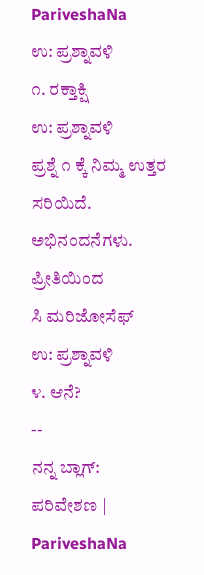PariveshaNa
ಉ: ಪ್ರಶ್ನಾವಳಿ
೧. ರಕ್ತಾಕ್ಷಿ
ಉ: ಪ್ರಶ್ನಾವಳಿ
ಪ್ರಶ್ನೆ ೧ ಕ್ಕೆ ನಿಮ್ಮ ಉತ್ತರ ಸರಿಯಿದೆ. ಅಭಿನಂದನೆಗಳು.
ಪ್ರೀತಿಯಿಂದ
ಸಿ ಮರಿಜೋಸೆಫ್
ಉ: ಪ್ರಶ್ನಾವಳಿ
೪. ಆನೆ?
--
ನನ್ನ ಬ್ಲಾಗ್:
ಪರಿವೇಶಣ | PariveshaNa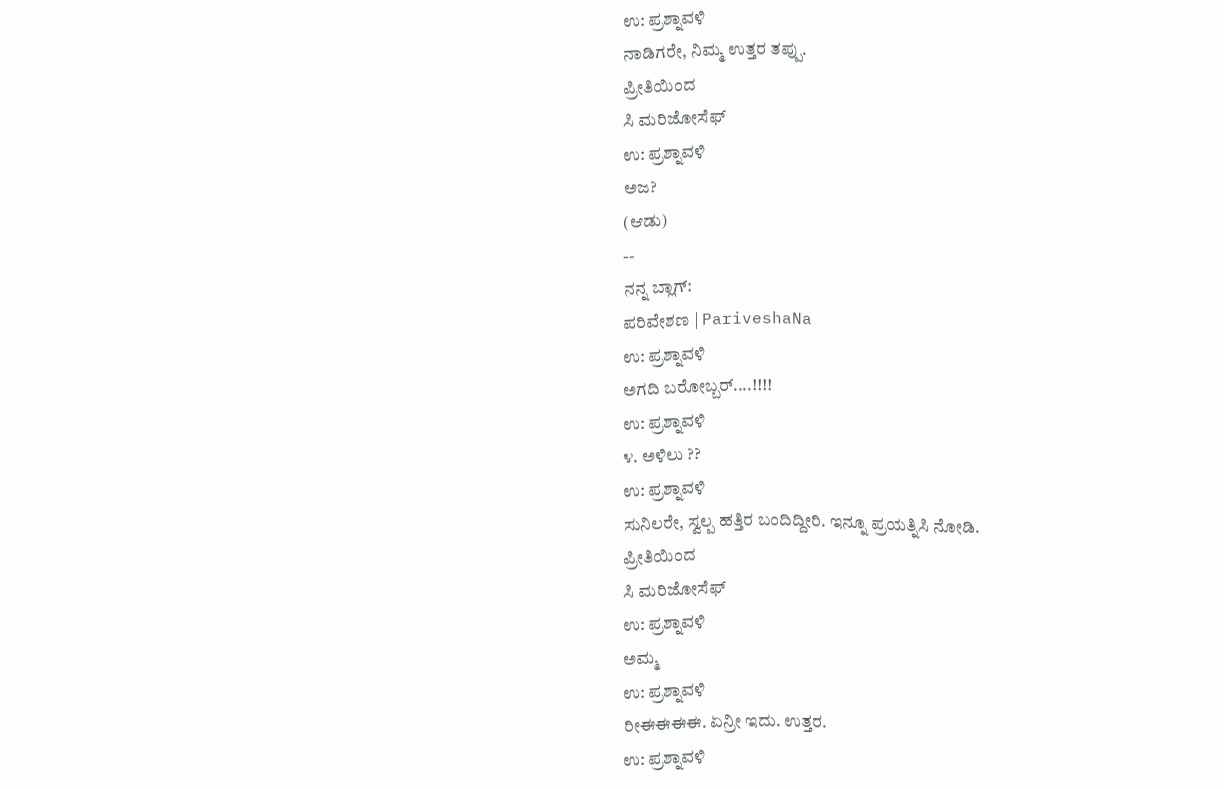ಉ: ಪ್ರಶ್ನಾವಳಿ
ನಾಡಿಗರೇ, ನಿಮ್ಮ ಉತ್ತರ ತಪ್ಪು.
ಪ್ರೀತಿಯಿಂದ
ಸಿ ಮರಿಜೋಸೆಫ್
ಉ: ಪ್ರಶ್ನಾವಳಿ
ಅಜ?
(ಆಡು)
--
ನನ್ನ ಬ್ಲಾಗ್:
ಪರಿವೇಶಣ | PariveshaNa
ಉ: ಪ್ರಶ್ನಾವಳಿ
ಅಗದಿ ಬರೋಬ್ಬರ್....!!!!
ಉ: ಪ್ರಶ್ನಾವಳಿ
೪. ಅಳಿಲು ??
ಉ: ಪ್ರಶ್ನಾವಳಿ
ಸುನಿಲರೇ, ಸ್ವಲ್ಪ ಹತ್ತಿರ ಬಂದಿದ್ದೀರಿ. ಇನ್ನೂ ಪ್ರಯತ್ನಿಸಿ ನೋಡಿ.
ಪ್ರೀತಿಯಿಂದ
ಸಿ ಮರಿಜೋಸೆಫ್
ಉ: ಪ್ರಶ್ನಾವಳಿ
ಅಮ್ಮ
ಉ: ಪ್ರಶ್ನಾವಳಿ
ರೀಈಈಈಈ. ಏನ್ರೀ ಇದು. ಉತ್ತರ.
ಉ: ಪ್ರಶ್ನಾವಳಿ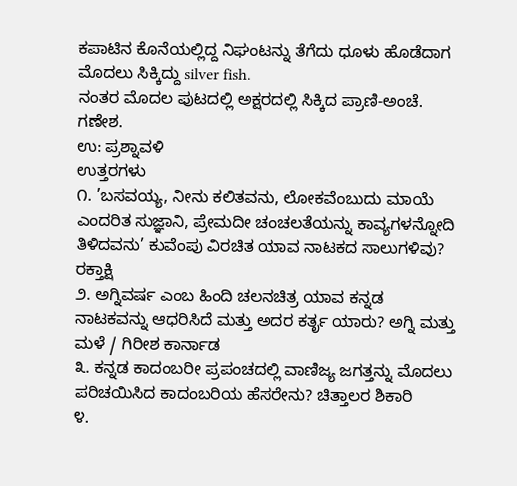ಕಪಾಟಿನ ಕೊನೆಯಲ್ಲಿದ್ದ ನಿಘಂಟನ್ನು ತೆಗೆದು ಧೂಳು ಹೊಡೆದಾಗ ಮೊದಲು ಸಿಕ್ಕಿದ್ದು silver fish.
ನಂತರ ಮೊದಲ ಪುಟದಲ್ಲಿ ಅಕ್ಷರದಲ್ಲಿ ಸಿಕ್ಕಿದ ಪ್ರಾಣಿ-ಅಂಚೆ.
ಗಣೇಶ.
ಉ: ಪ್ರಶ್ನಾವಳಿ
ಉತ್ತರಗಳು
೧. ’ಬಸವಯ್ಯ, ನೀನು ಕಲಿತವನು, ಲೋಕವೆಂಬುದು ಮಾಯೆ ಎಂದರಿತ ಸುಜ್ಞಾನಿ, ಪ್ರೇಮದೀ ಚಂಚಲತೆಯನ್ನು ಕಾವ್ಯಗಳನ್ನೋದಿ ತಿಳಿದವನು’ ಕುವೆಂಪು ವಿರಚಿತ ಯಾವ ನಾಟಕದ ಸಾಲುಗಳಿವು? ರಕ್ತಾಕ್ಷಿ
೨. ಅಗ್ನಿವರ್ಷ ಎಂಬ ಹಿಂದಿ ಚಲನಚಿತ್ರ ಯಾವ ಕನ್ನಡ ನಾಟಕವನ್ನು ಆಧರಿಸಿದೆ ಮತ್ತು ಅದರ ಕರ್ತೃ ಯಾರು? ಅಗ್ನಿ ಮತ್ತು ಮಳೆ / ಗಿರೀಶ ಕಾರ್ನಾಡ
೩. ಕನ್ನಡ ಕಾದಂಬರೀ ಪ್ರಪಂಚದಲ್ಲಿ ವಾಣಿಜ್ಯ ಜಗತ್ತನ್ನು ಮೊದಲು ಪರಿಚಯಿಸಿದ ಕಾದಂಬರಿಯ ಹೆಸರೇನು? ಚಿತ್ತಾಲರ ಶಿಕಾರಿ
೪.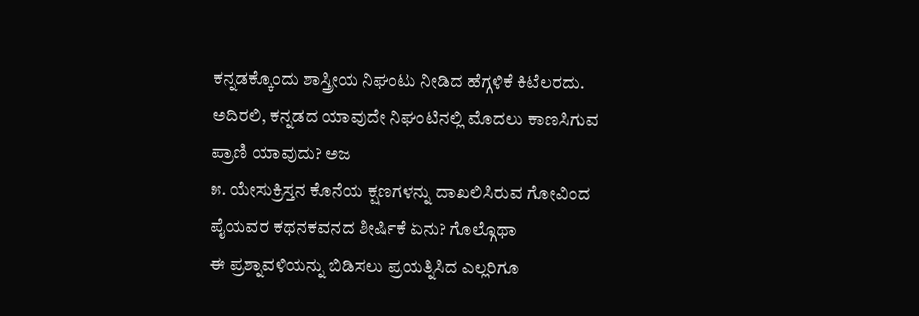ಕನ್ನಡಕ್ಕೊಂದು ಶಾಸ್ತ್ರೀಯ ನಿಘಂಟು ನೀಡಿದ ಹೆಗ್ಗಳಿಕೆ ಕಿಟೆಲರದು. ಅದಿರಲಿ, ಕನ್ನಡದ ಯಾವುದೇ ನಿಘಂಟಿನಲ್ಲಿ ಮೊದಲು ಕಾಣಸಿಗುವ ಪ್ರಾಣಿ ಯಾವುದು? ಅಜ
೫. ಯೇಸುಕ್ರಿಸ್ತನ ಕೊನೆಯ ಕ್ಷಣಗಳನ್ನು ದಾಖಲಿಸಿರುವ ಗೋವಿಂದ ಪೈಯವರ ಕಥನಕವನದ ಶೀರ್ಷಿಕೆ ಏನು? ಗೊಲ್ಗೊಥಾ
ಈ ಪ್ರಶ್ನಾವಳಿಯನ್ನು ಬಿಡಿಸಲು ಪ್ರಯತ್ನಿಸಿದ ಎಲ್ಲರಿಗೂ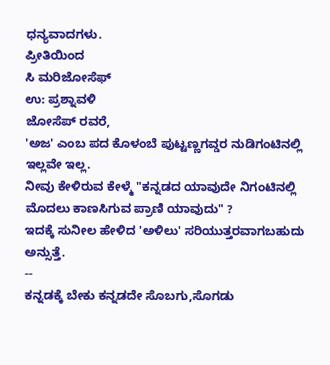ಧನ್ಯವಾದಗಳು.
ಪ್ರೀತಿಯಿಂದ
ಸಿ ಮರಿಜೋಸೆಫ್
ಉ: ಪ್ರಶ್ನಾವಳಿ
ಜೋಸೆಪ್ ರವರೆ,
'ಅಜ' ಎಂಬ ಪದ ಕೊಳಂಬೆ ಪುಟ್ಟಣ್ಣಗವ್ಡರ ನುಡಿಗಂಟಿನಲ್ಲಿ ಇಲ್ಲವೇ ಇಲ್ಲ.
ನೀವು ಕೇಳಿರುವ ಕೇಳ್ಮೆ "ಕನ್ನಡದ ಯಾವುದೇ ನಿಗಂಟಿನಲ್ಲಿ ಮೊದಲು ಕಾಣಸಿಗುವ ಪ್ರಾಣಿ ಯಾವುದು" ?
ಇದಕ್ಕೆ ಸುನೀಲ ಹೇಳಿದ 'ಅಳಿಲು' ಸರಿಯುತ್ತರವಾಗಬಹುದು ಅನ್ಸುತ್ತೆ.
--
ಕನ್ನಡಕ್ಕೆ ಬೇಕು ಕನ್ನಡದೇ ಸೊಬಗು,ಸೊಗಡು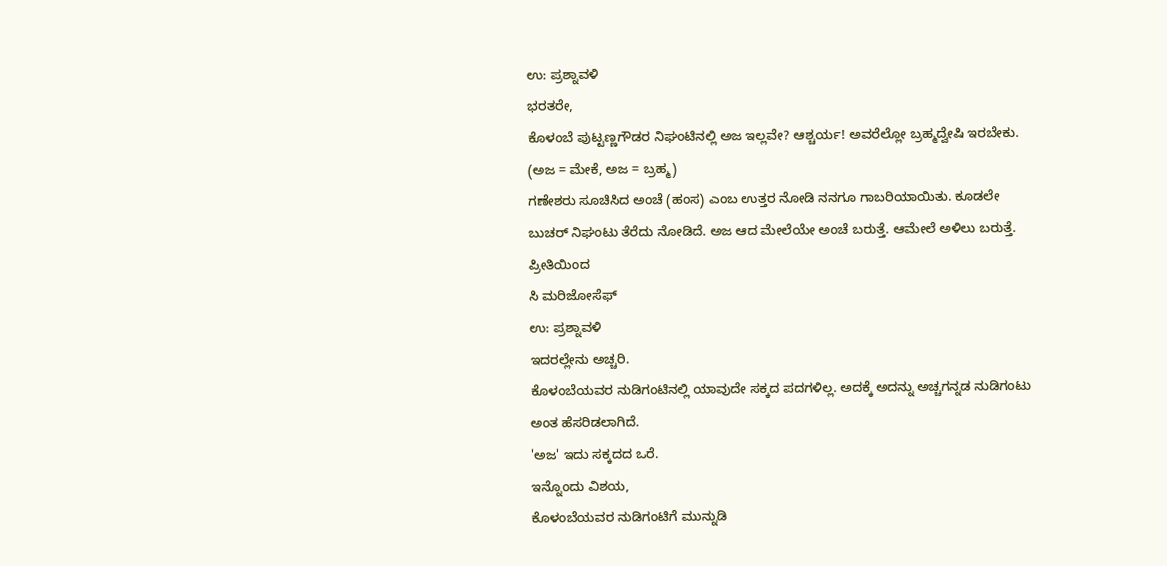ಉ: ಪ್ರಶ್ನಾವಳಿ
ಭರತರೇ,
ಕೊಳಂಬೆ ಪುಟ್ಟಣ್ಣಗೌಡರ ನಿಘಂಟಿನಲ್ಲಿ ಅಜ ಇಲ್ಲವೇ? ಆಶ್ಚರ್ಯ! ಅವರೆಲ್ಲೋ ಬ್ರಹ್ಮದ್ವೇಷಿ ಇರಬೇಕು. (ಅಜ = ಮೇಕೆ, ಅಜ = ಬ್ರಹ್ಮ)
ಗಣೇಶರು ಸೂಚಿಸಿದ ಅಂಚೆ (ಹಂಸ) ಎಂಬ ಉತ್ತರ ನೋಡಿ ನನಗೂ ಗಾಬರಿಯಾಯಿತು. ಕೂಡಲೇ ಬುಚರ್ ನಿಘಂಟು ತೆರೆದು ನೋಡಿದೆ. ಅಜ ಆದ ಮೇಲೆಯೇ ಅಂಚೆ ಬರುತ್ತೆ. ಆಮೇಲೆ ಅಳಿಲು ಬರುತ್ತೆ.
ಪ್ರೀತಿಯಿಂದ
ಸಿ ಮರಿಜೋಸೆಫ್
ಉ: ಪ್ರಶ್ನಾವಳಿ
ಇದರಲ್ಲೇನು ಅಚ್ಚರಿ.
ಕೊಳಂಬೆಯವರ ನುಡಿಗಂಟಿನಲ್ಲಿ ಯಾವುದೇ ಸಕ್ಕದ ಪದಗಳಿಲ್ಲ. ಅದಕ್ಕೆ ಅದನ್ನು ಅಚ್ಚಗನ್ನಡ ನುಡಿಗಂಟು ಅಂತ ಹೆಸರಿಡಲಾಗಿದೆ.
'ಅಜ' ಇದು ಸಕ್ಕದದ ಒರೆ.
ಇನ್ನೊಂದು ವಿಶಯ,
ಕೊಳಂಬೆಯವರ ನುಡಿಗಂಟಿಗೆ ಮುನ್ನುಡಿ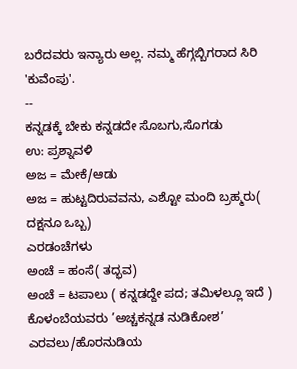ಬರೆದವರು ಇನ್ಯಾರು ಅಲ್ಲ. ನಮ್ಮ ಹೆಗ್ಗಬ್ಬಿಗರಾದ ಸಿರಿ 'ಕುವೆಂಪು'.
--
ಕನ್ನಡಕ್ಕೆ ಬೇಕು ಕನ್ನಡದೇ ಸೊಬಗು,ಸೊಗಡು
ಉ: ಪ್ರಶ್ನಾವಳಿ
ಅಜ = ಮೇಕೆ/ಆಡು
ಅಜ = ಹುಟ್ಟದಿರುವವನು, ಎಶ್ಟೋ ಮಂದಿ ಬ್ರಹ್ಮರು( ದಕ್ಷನೂ ಒಬ್ಬ)
ಎರಡಂಚೆಗಳು
ಅಂಚೆ = ಹಂಸೆ( ತದ್ಭವ)
ಅಂಚೆ = ಟಪಾಲು ( ಕನ್ನಡದ್ದೇ ಪದ; ತಮಿಳಲ್ಲೂ ಇದೆ )
ಕೊಳಂಬೆಯವರು ’ಅಚ್ಚಕನ್ನಡ ನುಡಿಕೋಶ’ ಎರವಲು/ಹೊರನುಡಿಯ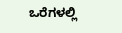ಒರೆಗಳಲ್ಲಿ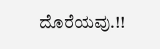ದೊರೆಯವು.!!